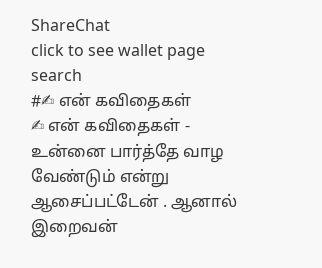ShareChat
click to see wallet page
search
#✍ என் கவிதைகள்
✍ என் கவிதைகள் - உன்னை பார்த்தே வாழ வேண்டும் என்று ஆசைப்பட்டேன் . ஆனால் இறைவன்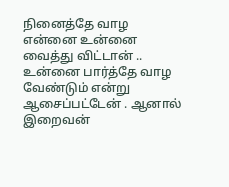நினைத்தே வாழ என்னை உன்னை வைத்து விட்டான் .. உன்னை பார்த்தே வாழ வேண்டும் என்று ஆசைப்பட்டேன் . ஆனால் இறைவன்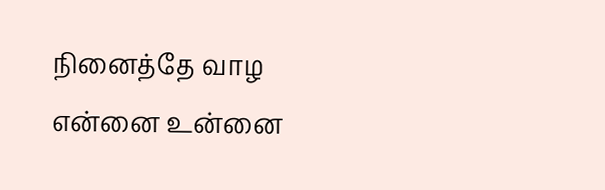நினைத்தே வாழ என்னை உன்னை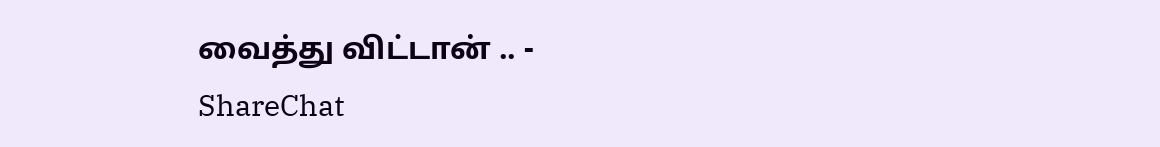வைத்து விட்டான் .. - ShareChat